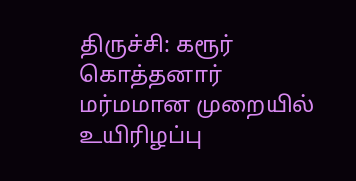திருச்சி: கரூர் கொத்தனார் மர்மமான முறையில் உயிரிழப்பு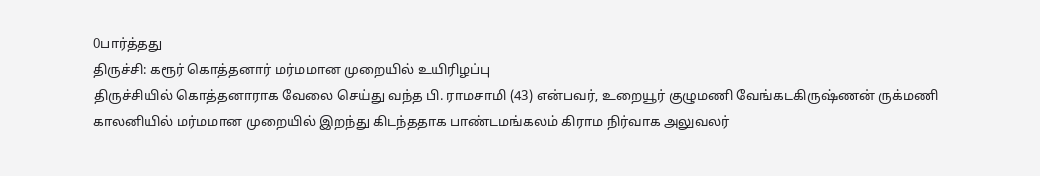0பார்த்தது
திருச்சி: கரூர் கொத்தனார் மர்மமான முறையில் உயிரிழப்பு
திருச்சியில் கொத்தனாராக வேலை செய்து வந்த பி. ராமசாமி (43) என்பவர், உறையூர் குழுமணி வேங்கடகிருஷ்ணன் ருக்மணி காலனியில் மர்மமான முறையில் இறந்து கிடந்ததாக பாண்டமங்கலம் கிராம நிர்வாக அலுவலர்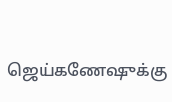ஜெய்கணேஷுக்கு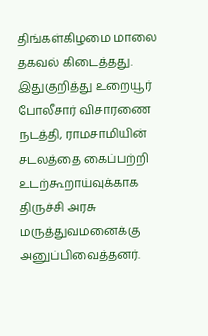திங்கள்கிழமை மாலை தகவல் கிடைத்தது. இதுகுறித்து உறையூர் போலீசார் விசாரணை நடத்தி, ராமசாமியின் சடலத்தை கைப்பற்றி உடற்கூறாய்வுக்காக திருச்சி அரசு மருத்துவமனைக்கு அனுப்பிவைத்தனர்.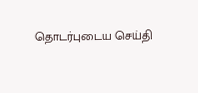தொடர்புடைய செய்தி